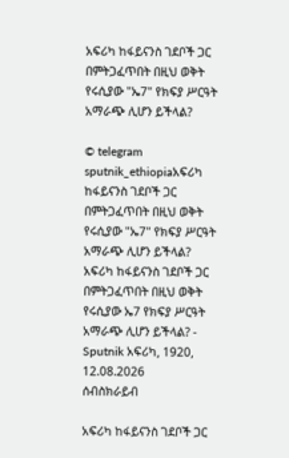አፍሪካ ከፋይናንስ ገደቦች ጋር በምትጋፈጥበት በዚህ ወቅት የሩሲያው "ኤ7" የክፍያ ሥርዓት አማራጭ ሊሆን ይችላል?

© telegram sputnik_ethiopiaአፍሪካ ከፋይናንስ ገደቦች ጋር በምትጋፈጥበት በዚህ ወቅት የሩሲያው "ኤ7" የክፍያ ሥርዓት አማራጭ ሊሆን ይችላል?
አፍሪካ ከፋይናንስ ገደቦች ጋር በምትጋፈጥበት በዚህ ወቅት የሩሲያው ኤ7 የክፍያ ሥርዓት አማራጭ ሊሆን ይችላል? - Sputnik አፍሪካ, 1920, 12.08.2026
ሰብስክራይብ

አፍሪካ ከፋይናንስ ገደቦች ጋር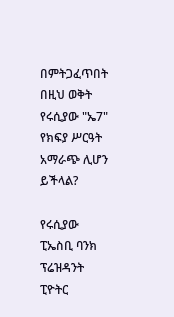በምትጋፈጥበት በዚህ ወቅት የሩሲያው "ኤ7" የክፍያ ሥርዓት አማራጭ ሊሆን ይችላል?

የሩሲያው ፒኤስቢ ባንክ ፕሬዝዳንት ፒዮትር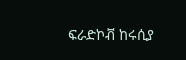ፍራድኮቭ ከሩሲያ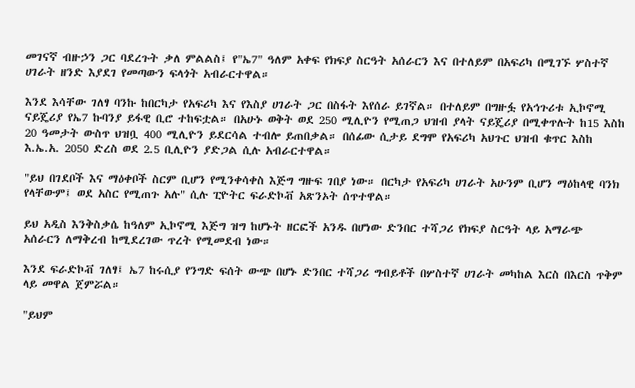መገናኛ ብዙኃን ጋር ባደረጉት ቃለ ምልልስ፤ የ"ኤ7" ዓለም አቀፍ የክፍያ ስርዓት አሰራርን እና በተለይም በአፍሪካ በሚገኙ ሦስተኛ ሀገራት ዘንድ እያደገ የመጣውን ፍላጎት አብራርተዋል።

እንደ እሳቸው ገለፃ ባንኩ ከበርካታ የአፍሪካ እና የእስያ ሀገራት ጋር በስፋት እየሰራ ይገኛል። በተለይም በግዙፏ የአኅጉሪቱ ኢኮኖሚ ናይጄሪያ የኤ7 ኩባንያ ይፋዊ ቢሮ ተከፍቷል። በአሁኑ ወቅት ወደ 250 ሚሊዮን የሚጠጋ ህዝብ ያላት ናይጄሪያ በሚቀጥሉት ከ15 እስከ 20 ዓመታት ውስጥ ህዝቧ 400 ሚሊዮን ይደርሳል ተብሎ ይጠበቃል። በሰፊው ሲታይ ደግሞ የአፍሪካ አህጉር ህዝብ ቁጥር እስከ እ.ኤ.አ. 2050 ድረስ ወደ 2.5 ቢሊዮን ያድጋል ሲሉ አብራርተዋል።

"ይህ በገደቦች እና ማዕቀቦች ስርም ቢሆን የሚንቀሳቀስ እጅግ ግዙፍ ገበያ ነው። በርካታ የአፍሪካ ሀገራት አሁንም ቢሆን ማዕከላዊ ባንክ የላቸውም፤ ወደ አስር የሚጠጉ አሉ" ሲሉ ፒዮትር ፍራድኮቭ አጽንኦት ሰጥተዋል።

ይህ አዲስ እንቅስቃሴ ከዓለም ኢኮኖሚ እጅግ ዝግ ከሆኑት ዘርፎች አንዱ በሆነው ድንበር ተሻጋሪ የክፍያ ስርዓት ላይ አማራጭ አሰራርን ለማቅረብ ከሚደረገው ጥረት የሚመደብ ነው።

እንደ ፍራድኮቭ ገለፃ፤ ኤ7 ከሩሲያ የንግድ ፍሰት ውጭ በሆኑ ድንበር ተሻጋሪ ግብይቶች በሦስተኛ ሀገራት መካከል እርስ በእርስ ጥቅም ላይ መዋል ጀምሯል።

"ይህም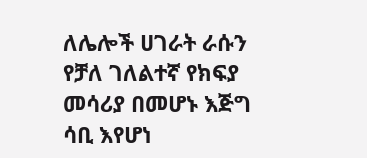ለሌሎች ሀገራት ራሱን የቻለ ገለልተኛ የክፍያ መሳሪያ በመሆኑ እጅግ ሳቢ እየሆነ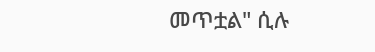መጥቷል" ሲሉ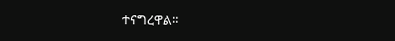ተናግረዋል።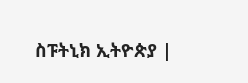ስፑትኒክ ኢትዮጵያ |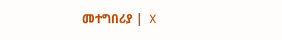መተግበሪያ |  X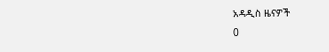አዳዲስ ዜናዎች
0